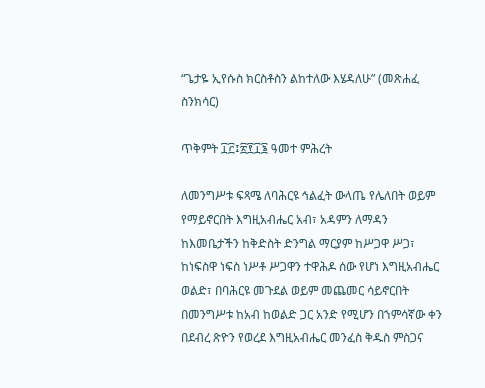“ጌታዬ ኢየሱስ ክርስቶስን ልከተለው እሄዳለሁ” (መጽሐፈ ስንክሳር)

ጥቅምት ፲፫፤፳፻፲፮ ዓመተ ምሕረት

ለመንግሥቱ ፍጻሜ ለባሕርዩ ኅልፈት ውላጤ የሌለበት ወይም የማይኖርበት እግዚአብሔር አብ፣ አዳምን ለማዳን ከእመቤታችን ከቅድስት ድንግል ማርያም ከሥጋዋ ሥጋ፣ ከነፍስዋ ነፍስ ነሥቶ ሥጋዋን ተዋሕዶ ሰው የሆነ እግዚአብሔር ወልድ፣ በባሕርዩ መጉደል ወይም መጨመር ሳይኖርበት በመንግሥቱ ከአብ ከወልድ ጋር አንድ የሚሆን በኀምሳኛው ቀን በደብረ ጽዮን የወረደ እግዚአብሔር መንፈስ ቅዱስ ምስጋና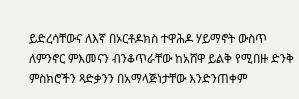ይድረሳቸውና ለእኛ በኦርቶዶክስ ተዋሕዶ ሃይማኖት ውስጥ ለምንኖር ምእመናን ብንቆጥራቸው ከአሸዋ ይልቅ የሚበዙ ድንቅ ምስክሮችን ጻድቃንን በአማላጅነታቸው እንድንጠቀም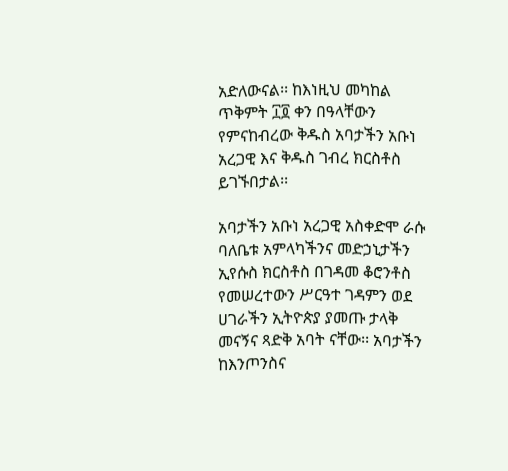አድለውናል፡፡ ከእነዚህ መካከል ጥቅምት ፲፬ ቀን በዓላቸውን የምናከብረው ቅዱስ አባታችን አቡነ አረጋዊ እና ቅዱስ ገብረ ክርስቶስ ይገኙበታል፡፡

አባታችን አቡነ አረጋዊ አስቀድሞ ራሱ ባለቤቱ አምላካችንና መድኃኒታችን ኢየሱስ ክርስቶስ በገዳመ ቆሮንቶስ የመሠረተውን ሥርዓተ ገዳምን ወደ ሀገራችን ኢትዮጵያ ያመጡ ታላቅ መናኝና ጻድቅ አባት ናቸው፡፡ አባታችን ከእንጦንስና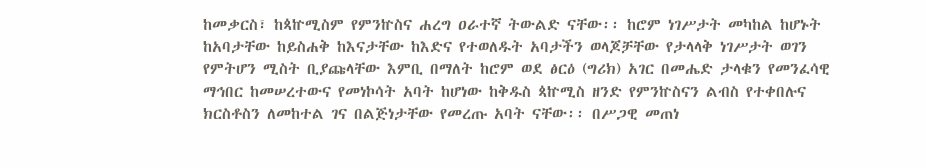ከመቃርስ፣ ከጳኵሚስም የምንኵስና ሐረግ ዐራተኛ ትውልድ ናቸው፡፡ ከሮም ነገሥታት መካከል ከሆኑት ከአባታቸው ከይስሐቅ ከእናታቸው ከእድና የተወለዱት አባታችን ወላጆቻቸው የታላላቅ ነገሥታት ወገን የምትሆን ሚስት ቢያጩላቸው እምቢ በማለት ከሮም ወደ ፅርዕ (ግሪክ) አገር በመሔድ ታላቁን የመንፈሳዊ ማኅበር ከመሠረተውና የመነኮሳት አባት ከሆነው ከቅዱስ ጳኵሚስ ዘንድ የምንኵስናን ልብስ የተቀበሉና ክርስቶስን ለመከተል ገና በልጅነታቸው የመረጡ አባት ናቸው፡፡ በሥጋዊ መጠነ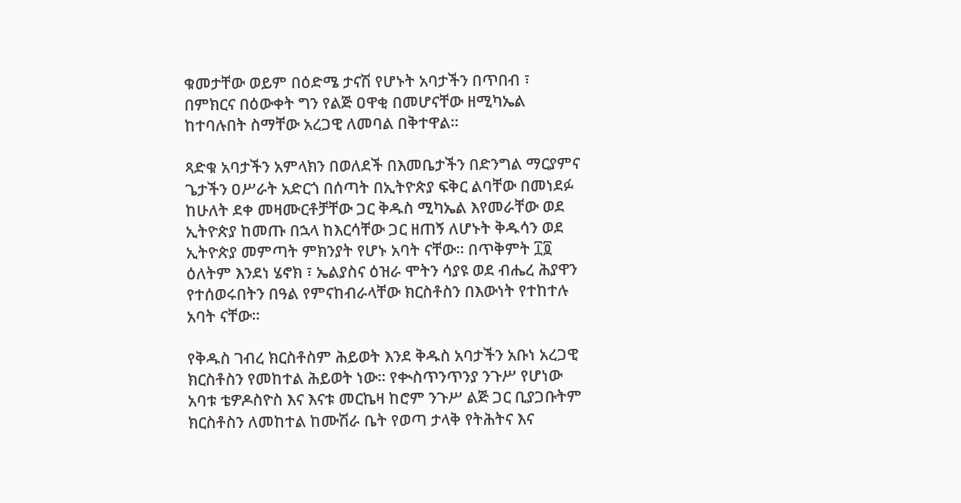ቁመታቸው ወይም በዕድሜ ታናሽ የሆኑት አባታችን በጥበብ ፣ በምክርና በዕውቀት ግን የልጅ ዐዋቂ በመሆናቸው ዘሚካኤል ከተባሉበት ስማቸው አረጋዊ ለመባል በቅተዋል፡፡

ጻድቁ አባታችን አምላክን በወለደች በእመቤታችን በድንግል ማርያምና ጌታችን ዐሥራት አድርጎ በሰጣት በኢትዮጵያ ፍቅር ልባቸው በመነደፉ ከሁለት ደቀ መዛሙርቶቻቸው ጋር ቅዱስ ሚካኤል እየመራቸው ወደ ኢትዮጵያ ከመጡ በኋላ ከእርሳቸው ጋር ዘጠኝ ለሆኑት ቅዱሳን ወደ ኢትዮጵያ መምጣት ምክንያት የሆኑ አባት ናቸው፡፡ በጥቅምት ፲፬ ዕለትም እንደነ ሄኖክ ፣ ኤልያስና ዕዝራ ሞትን ሳያዩ ወደ ብሔረ ሕያዋን የተሰወሩበትን በዓል የምናከብራላቸው ክርስቶስን በእውነት የተከተሉ አባት ናቸው፡፡

የቅዱስ ገብረ ክርስቶስም ሕይወት እንደ ቅዱስ አባታችን አቡነ አረጋዊ ክርስቶስን የመከተል ሕይወት ነው፡፡ የቊስጥንጥንያ ንጉሥ የሆነው አባቱ ቴዎዶስዮስ እና እናቱ መርኬዛ ከሮም ንጉሥ ልጅ ጋር ቢያጋቡትም ክርስቶስን ለመከተል ከሙሽራ ቤት የወጣ ታላቅ የትሕትና እና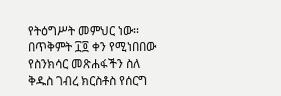የትዕግሥት መምህር ነው፡፡ በጥቅምት ፲፬ ቀን የሚነበበው የስንክሳር መጽሐፋችን ስለ ቅዱስ ገብረ ክርስቶስ የሰርግ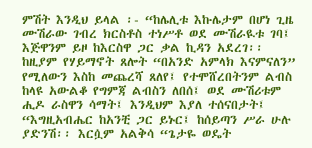ምሽት እንዲህ ይላል ፡- “ከሌሊቱ እኩሌታም በሆነ ጊዜ ሙሽራው ገብረ ክርስቶስ ተነሥቶ ወደ ሙሽራዪቱ ገባ፤ እጅዋንም ይዞ ከእርስዋ ጋር ቃል ኪዳን አደረገ፡፡ ከዚያም የሃይማኖት ጸሎት “በአንድ አምላክ እናምናለን” የሚለውን እስከ መጨረሻ ጸለየ፤ የተሞሸረበትንም ልብስ ከላዩ አውልቆ የግምጃ ልብስን ለበሰ፤ ወደ ሙሽሪቱም ሒዶ ራስዋን ሳማት፤ እንዲህም እያለ ተሰናበታት፤ “እግዚአብሔር ከአንቺ ጋር ይኑር፤ ከሰይጣን ሥራ ሁሉ ያድንሽ፡፡ እርሷም አልቅሳ “ጌታዬ ወዴት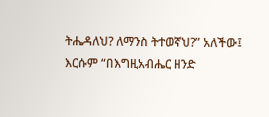ትሔዳለህ? ለማንስ ትተወኛህ?” አለችው፤ እርሱም “በእግዚአብሔር ዘንድ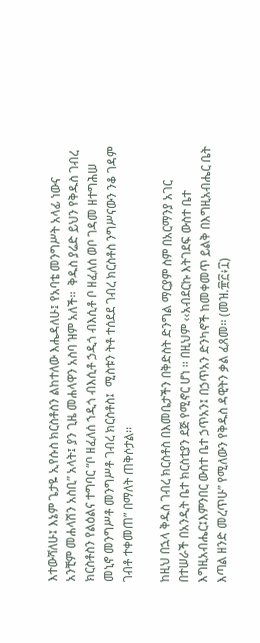እተውሻለሁ፤ እኔም ጌታዬ ኢየሱስ ክርስቶስን ልከተለው እሔዳለሁ፤ የአባቴ መንግሥት አላፊ ነውና አንቺም መሐላሽን አስቢ” አላት፤ ያን ጊዜ መሐላዋን አስባ ዝም አለች፡፡  ቅዱስ ያሬድ ይህን የቅዱስ ገብረ ክርስቶስን የልዕልና ተግባር “ቦ ዘፈለሰ ኀዲጎ ብእሲቶ ኃዲጎ ብእሲቶ ቦ ዘፈለሰ ወቦ ገዳመ ዘተግሕሠ መኒኖ መንግሥቶ መንግሥቶ ገብረ ክርስቶስ፤  ሚስቱን ትቶ ተሰደደ ገብረ ክርስቶስ ንግሥናውን ንቆ ገዳም ገብቶ ተቀመጠ” በማለት ጠቅሶታል፡፡

ከዚህ በኋላ ቅዱስ ገብረ ክርስቶስ በእመቤታችን በቅድስት ድንግል ማርያም ስም በአርማንያ አገር በተሠራች በአንዲት ቤተ ክርስቲያን ደጅ የሚኖር ሆነ ፡፡ በዚህም ‹‹አብደርኩ እትገደፍ ውስተ ቤተ እግዚአብሔር፤እምንበር ውስተ ቤተ ኃጥአን፤ በኃጥአን ድንካኖች ከመቀመጥ ይልቅ በእግዚአብሔር ቤት እጣል ዘንድ መረጥሁ” የሚለውን የቅዱስ ዳዊትን ቃል ፈጸመ፡፡ (መዝ.፹፫፥፲)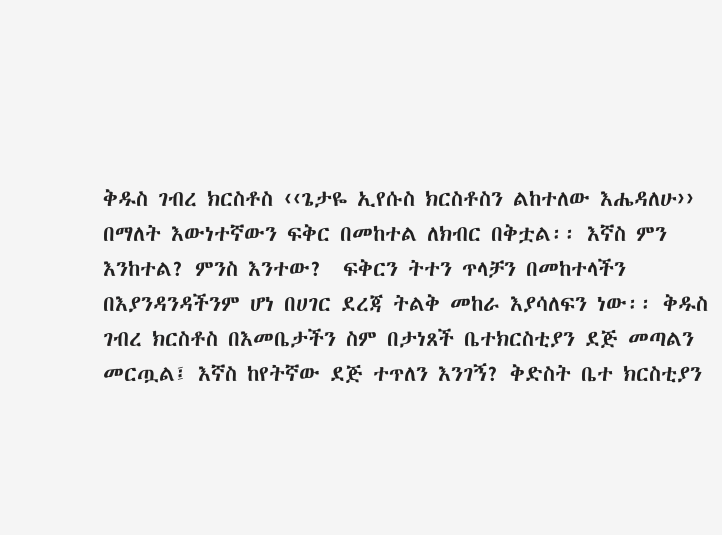ቅዱስ ገብረ ክርስቶስ ‹‹ጌታዬ ኢየሱስ ክርስቶስን ልከተለው እሔዳለሁ››  በማለት እውነተኛውን ፍቅር በመከተል ለክብር በቅቷል፡፡ እኛስ ምን እንከተል? ምንስ እንተው?  ፍቅርን ትተን ጥላቻን በመከተላችን በእያንዳንዳችንም ሆነ በሀገር ደረጃ ትልቅ መከራ እያሳለፍን ነው፡፡ ቅዱስ ገብረ ክርስቶስ በእመቤታችን ስም በታነጸች ቤተክርስቲያን ደጅ መጣልን መርጧል፤ እኛስ ከየትኛው ደጅ ተጥለን እንገኝ? ቅድስት ቤተ ክርስቲያን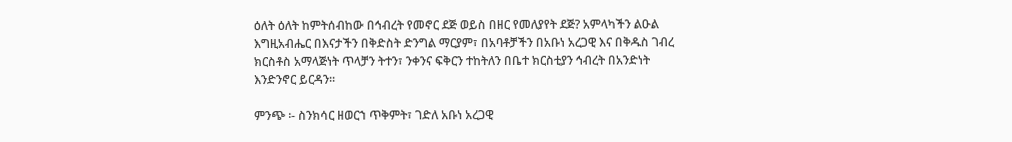ዕለት ዕለት ከምትሰብከው በኅብረት የመኖር ደጅ ወይስ በዘር የመለያየት ደጅ? አምላካችን ልዑል እግዚአብሔር በእናታችን በቅድስት ድንግል ማርያም፣ በአባቶቻችን በአቡነ አረጋዊ እና በቅዱስ ገብረ ክርስቶስ አማላጅነት ጥላቻን ትተን፣ ንቀንና ፍቅርን ተከትለን በቤተ ክርስቲያን ኅብረት በአንድነት እንድንኖር ይርዳን፡፡

ምንጭ ፡- ስንክሳር ዘወርኀ ጥቅምት፣ ገድለ አቡነ አረጋዊ